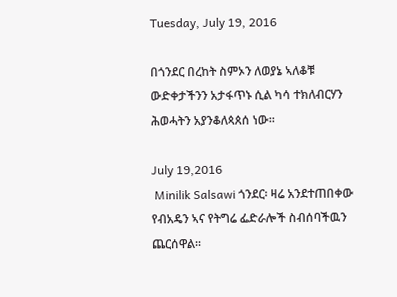Tuesday, July 19, 2016

በጎንደር በረከት ስምኦን ለወያኔ ኣለቆቹ ውድቀታችንን አታፋጥኑ ሲል ካሳ ተክለብርሃን ሕወሓትን አያንቆለጳጰሰ ነው።

July 19,2016
 Minilik Salsawi ጎንደር፡ ዛሬ አንደተጠበቀው የብአዴን ኣና የትግሬ ፌድራሎች ስብሰባችዉን ጨርሰዋል፡፡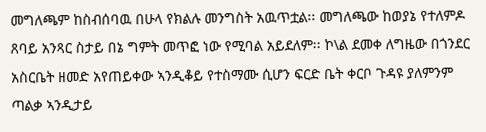መግለጫም ከስብሰባዉ በሁላ የክልሉ መንግስት አዉጥቷል፡፡ መግለጫው ከወያኔ የተለምዶ ጸባይ አንጻር ስታይ በኔ ግምት መጥፎ ነው የሚባል አይደለም፡፡ ኮ\ል ደመቀ ለግዜው በጎንደር አስርቤት ዘመድ አየጠይቀው ኣንዲቆይ የተስማሙ ሲሆን ፍርድ ቤት ቀርቦ ጉዳዩ ያለምንም ጣልቃ ኣንዲታይ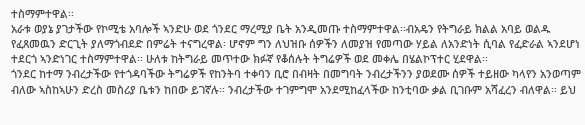ተስማምተዋል፡፡
አራቱ ወያኔ ያገታችው የኮሚቴ አባሎች ኣንድሁ ወደ ጎንደር ማረሚያ ቤት አንዲመጡ ተስማምተዋል፡፡ብአዴን የትግራይ ክልል አባይ ወልዱ የፈጸመዉን ድርጊት ያለማጎብደድ በምሬት ተናግረዋል፡ ሆኖም ግን ለህዝቡ ሰዎችን ለመያዝ የመጣው ሃይል ለአንድነት ሲባል የፈድራል ኣንደሆነ ተደርጎ ኣንድነገር ተስማምተዋል፡፡ ሁለቱ ከትግራይ መጥተው ክፉኛ የቆሰሉት ትግሬዎች ወደ መቀሌ በሄልኮፕተር ሂደዋል፡፡
ጎንደር ከተማ ንብረታችው የተጎዳባችው ትግሬዎች የከንትባ ተቀባን ቢሮ በብዛት በመግባት ንብረታችንን ያወደሙ ሰዎች ተይዘው ካላየን አንወጣም ብለው ኣስከኣሁን ድረስ መስሪያ ቤቱን ከበው ይገኛሉ፡፡ ንብረታችው ተገምግሞ አንደሚከፈላችው ከንቲባው ቃል ቢገቡም አሻፈረን ብለዋል፡፡ ይህ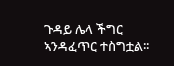ጉዳይ ሌላ ችግር ኣንዳፈጥር ተስግቷል፡፡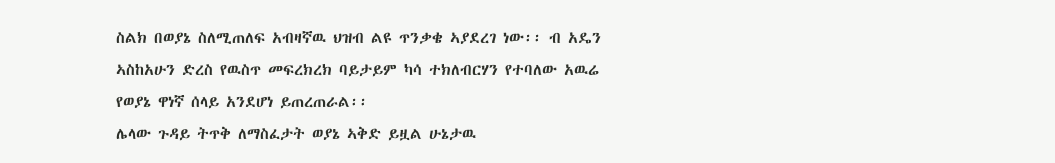ስልክ በወያኔ ስለሚጠለፍ አብዛኛዉ ህዝብ ልዩ ጥንቃቄ ኣያደረገ ነው፡፡ ብ አዴን ኣስከአሁን ድረስ የዉስጥ መፍረክረክ ባይታይም ካሳ ተክለብርሃን የተባለው አዉሬ የወያኔ ዋነኛ ሰላይ አንደሆነ ይጠረጠራል፡፡
ሌላው ጉዳይ ትጥቅ ለማስፈታት ወያኔ ኣቅድ ይዟል ሁኔታዉ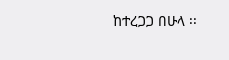ከተረጋጋ በሁላ ፡፡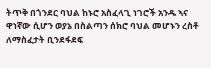ትጥቅ በጎንደር ባህል ከኑሮ አስፈላጊ ነገሮች አንዱ ኣና ዋነኛው ሲሆን ወያኔ በስልጣን ሰክሮ ባህል መሆኑን ረስቶ ለማስፈታት ቢንደፋደፍ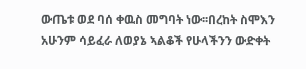ውጤቱ ወደ ባሰ ቀዉስ መግባት ነው፡፡በረከት ስሞእን አሁንም ሳይፈራ ለወያኔ ኣልቆች የሁላችንን ውድቀት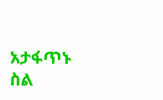አታፋጥኑ ስል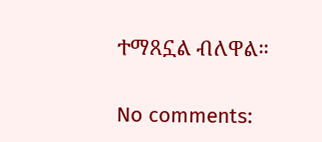ተማጸኗል ብለዋል።

No comments: